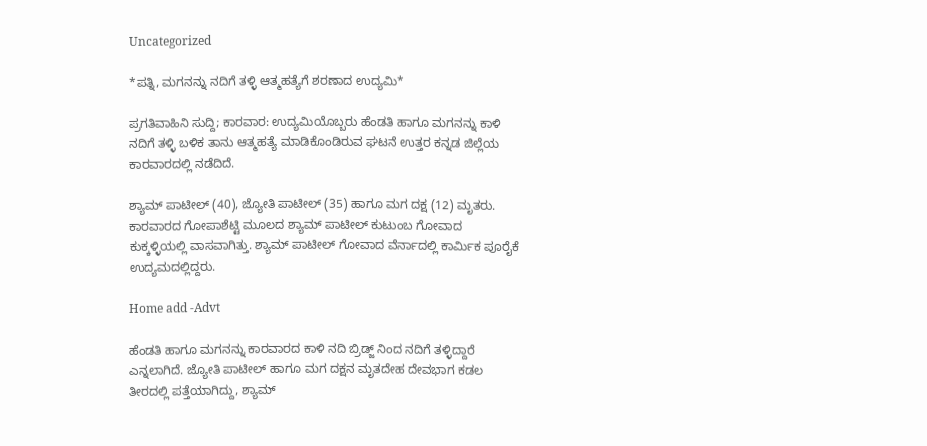Uncategorized

*ಪತ್ನಿ, ಮಗನನ್ನು ನದಿಗೆ ತಳ್ಳಿ ಆತ್ಮಹತ್ಯೆಗೆ ಶರಣಾದ ಉದ್ಯಮಿ*

ಪ್ರಗತಿವಾಹಿನಿ ಸುದ್ದಿ; ಕಾರವಾರ: ಉದ್ಯಮಿಯೊಬ್ಬರು ಹೆಂಡತಿ ಹಾಗೂ ಮಗನನ್ನು ಕಾಳಿ ನದಿಗೆ ತಳ್ಳಿ ಬಳಿಕ ತಾನು ಆತ್ಮಹತ್ಯೆ ಮಾಡಿಕೊಂಡಿರುವ ಘಟನೆ ಉತ್ತರ ಕನ್ನಡ ಜಿಲ್ಲೆಯ ಕಾರವಾರದಲ್ಲಿ ನಡೆದಿದೆ.

ಶ್ಯಾಮ್ ಪಾಟೀಲ್ (40), ಜ್ಯೋತಿ ಪಾಟೀಲ್ (35) ಹಾಗೂ ಮಗ ದಕ್ಷ (12) ಮೃತರು. ಕಾರವಾರದ ಗೋಪಾಶೆಟ್ಟಿ ಮೂಲದ ಶ್ಯಾಮ್ ಪಾಟೀಲ್ ಕುಟುಂಬ ಗೋವಾದ ಕುಕ್ಕಳ್ಳಿಯಲ್ಲಿ ವಾಸವಾಗಿತ್ತು. ಶ್ಯಾಮ್ ಪಾಟೀಲ್ ಗೋವಾದ ವೆರ್ನಾದಲ್ಲಿ ಕಾರ್ಮಿಕ ಪೂರೈಕೆ ಉದ್ಯಮದಲ್ಲಿದ್ದರು.

Home add -Advt

ಹೆಂಡತಿ ಹಾಗೂ ಮಗನನ್ನು ಕಾರವಾರದ ಕಾಳಿ ನದಿ ಬ್ರಿಡ್ಜ್ ನಿಂದ ನದಿಗೆ ತಳ್ಳಿದ್ದಾರೆ ಎನ್ನಲಾಗಿದೆ. ಜ್ಯೋತಿ ಪಾಟೀಲ್ ಹಾಗೂ ಮಗ ದಕ್ಷನ ಮೃತದೇಹ ದೇವಭಾಗ ಕಡಲ ತೀರದಲ್ಲಿ ಪತ್ತೆಯಾಗಿದ್ದು, ಶ್ಯಾಮ್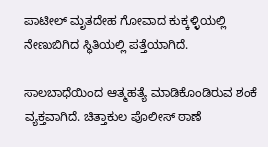ಪಾಟೀಲ್ ಮೃತದೇಹ ಗೋವಾದ ಕುಕ್ಕಳ್ಳಿಯಲ್ಲಿ ನೇಣುಬಿಗಿದ ಸ್ಥಿತಿಯಲ್ಲಿ ಪತ್ತೆಯಾಗಿದೆ.

ಸಾಲಬಾಧೆಯಿಂದ ಆತ್ಮಹತ್ಯೆ ಮಾಡಿಕೊಂಡಿರುವ ಶಂಕೆ ವ್ಯಕ್ತವಾಗಿದೆ. ಚಿತ್ತಾಕುಲ ಪೊಲೀಸ್ ಠಾಣೆ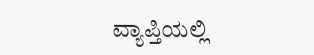ವ್ಯಾಪ್ತಿಯಲ್ಲಿ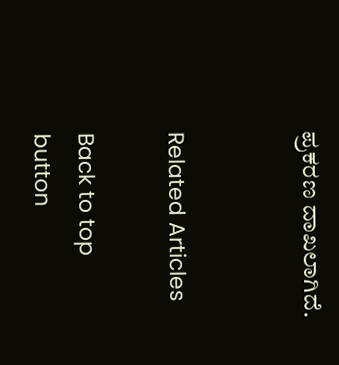ಪ್ರಕರಣ ದಾಖಲಾಗಿದೆ.


Related Articles

Back to top button